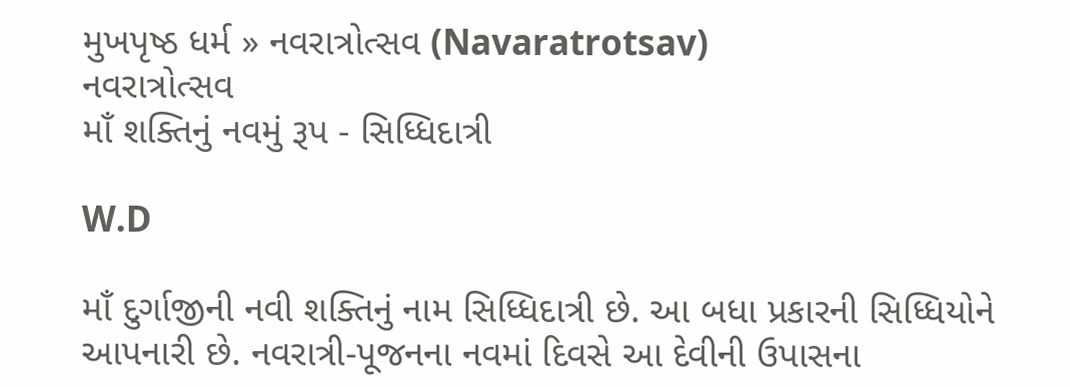મુખપૃષ્ઠ ધર્મ » નવરાત્રોત્સવ (Navaratrotsav)
નવરાત્રોત્સવ
માઁ શક્તિનું નવમું રૂપ - સિધ્ધિદાત્રી

W.D

માઁ દુર્ગાજીની નવી શક્તિનું નામ સિધ્ધિદાત્રી છે. આ બધા પ્રકારની સિધ્ધિયોને આપનારી છે. નવરાત્રી-પૂજનના નવમાં દિવસે આ દેવીની ઉપાસના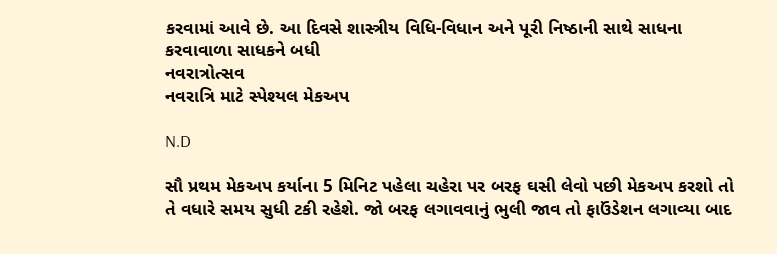કરવામાં આવે છે. આ દિવસે શાસ્ત્રીય વિધિ-વિધાન અને પૂરી નિષ્ઠાની સાથે સાધના કરવાવાળા સાધકને બધી
નવરાત્રોત્સવ
નવરાત્રિ માટે સ્પેશ્યલ મેકઅપ

N.D

સૌ પ્રથમ મેકઅપ કર્યાના 5 મિનિટ પહેલા ચહેરા પર બરફ ઘસી લેવો પછી મેકઅપ કરશો તો તે વધારે સમય સુધી ટકી રહેશે. જો બરફ લગાવવાનું ભુલી જાવ તો ફાઉંડેશન લગાવ્યા બાદ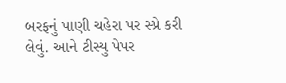બરફનું પાણી ચહેરા પર સ્પ્રે કરી લેવું. આને ટીસ્યુ પેપર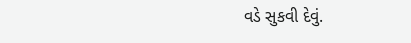વડે સુકવી દેવું.